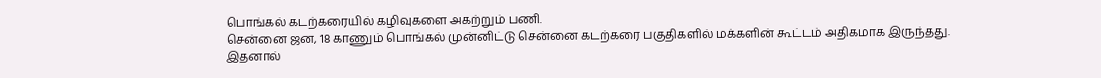பொங்கல் கடற்கரையில் கழிவுகளை அகற்றும் பணி.
சென்னை ஜன, 18 காணும் பொங்கல் முன்னிட்டு சென்னை கடற்கரை பகுதிகளில் மக்களின் கூட்டம் அதிகமாக இருந்தது. இதனால்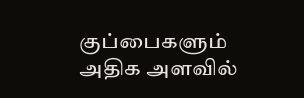குப்பைகளும் அதிக அளவில்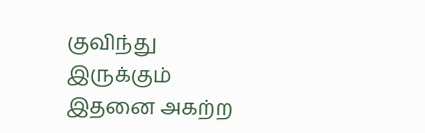குவிந்து இருக்கும் இதனை அகற்ற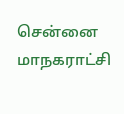சென்னை மாநகராட்சி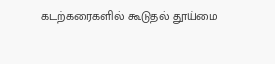கடற்கரைகளில் கூடுதல் தூய்மை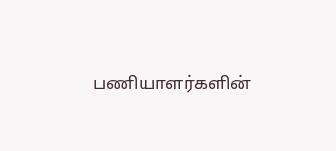பணியாளர்களின்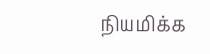நியமிக்க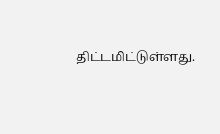திட்டமிட்டுள்ளது.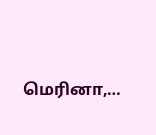மெரினா,…